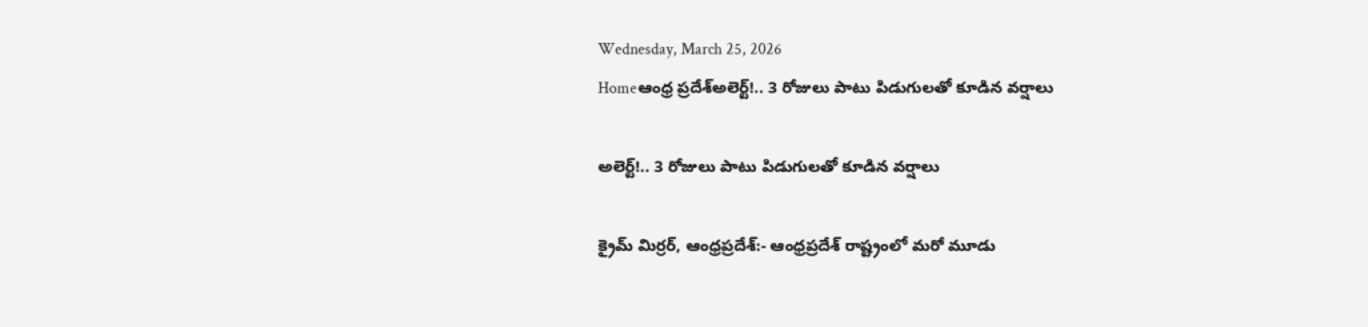Wednesday, March 25, 2026
Homeఆంధ్ర ప్రదేశ్అలెర్ట్!.. 3 రోజులు పాటు పిడుగులతో కూడిన వర్షాలు

అలెర్ట్!.. 3 రోజులు పాటు పిడుగులతో కూడిన వర్షాలు

క్రైమ్ మిర్రర్, ఆంధ్రప్రదేశ్:- ఆంధ్రప్రదేశ్ రాష్ట్రంలో మరో మూడు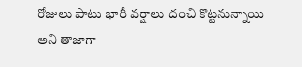రోజులు పాటు భారీ వర్షాలు దంచి కొట్టనున్నాయి అని తాజాగా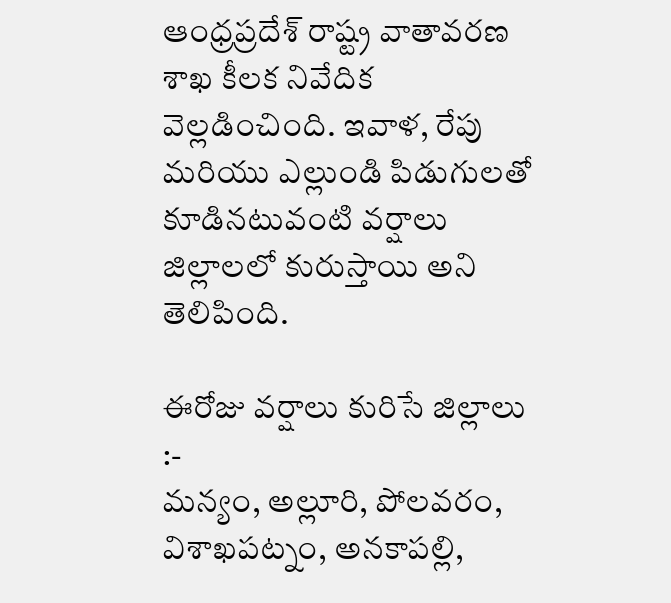ఆంధ్రప్రదేశ్ రాష్ట్ర వాతావరణ శాఖ కీలక నివేదిక వెల్లడించింది. ఇవాళ, రేపు మరియు ఎల్లుండి పిడుగులతో కూడినటువంటి వర్షాలు జిల్లాలలో కురుస్తాయి అని తెలిపింది.

ఈరోజు వర్షాలు కురిసే జిల్లాలు :-
మన్యం, అల్లూరి, పోలవరం, విశాఖపట్నం, అనకాపల్లి,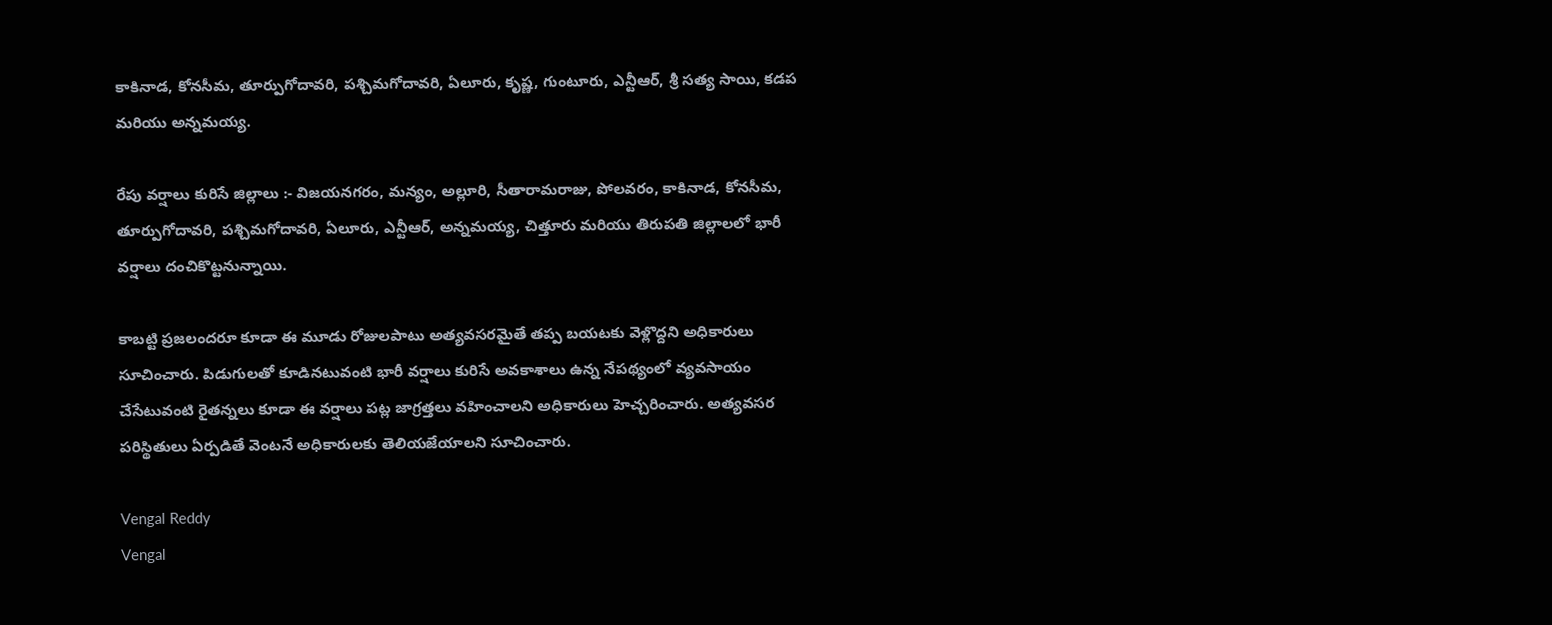కాకినాడ, కోనసీమ, తూర్పుగోదావరి, పశ్చిమగోదావరి, ఏలూరు, కృష్ణ, గుంటూరు, ఎన్టీఆర్, శ్రీ సత్య సాయి, కడప మరియు అన్నమయ్య.

రేపు వర్షాలు కురిసే జిల్లాలు :- విజయనగరం, మన్యం, అల్లూరి, సీతారామరాజు, పోలవరం, కాకినాడ, కోనసీమ, తూర్పుగోదావరి, పశ్చిమగోదావరి, ఏలూరు, ఎన్టీఆర్, అన్నమయ్య, చిత్తూరు మరియు తిరుపతి జిల్లాలలో భారీ వర్షాలు దంచికొట్టనున్నాయి.

కాబట్టి ప్రజలందరూ కూడా ఈ మూడు రోజులపాటు అత్యవసరమైతే తప్ప బయటకు వెళ్లొద్దని అధికారులు సూచించారు. పిడుగులతో కూడినటువంటి భారీ వర్షాలు కురిసే అవకాశాలు ఉన్న నేపథ్యంలో వ్యవసాయం చేసేటువంటి రైతన్నలు కూడా ఈ వర్షాలు పట్ల జాగ్రత్తలు వహించాలని అధికారులు హెచ్చరించారు. అత్యవసర పరిస్థితులు ఏర్పడితే వెంటనే అధికారులకు తెలియజేయాలని సూచించారు.

Vengal Reddy
Vengal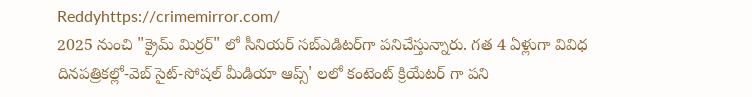Reddyhttps://crimemirror.com/
2025 నుంచి "క్రైమ్ మిర్రర్" లో సీనియర్ సబ్‌ఎడిటర్‌గా పనిచేస్తున్నారు. గత 4 ఏళ్లుగా వివిధ దినపత్రికల్లో-వెబ్ సైట్-సోషల్ మీడియా ఆప్స్' లలో కంటెంట్ క్రియేటర్ గా పని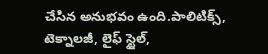చేసిన అనుభవం ఉంది.పాలిటిక్స్‌, టెక్నాలజీ, లైఫ్‌ స్టైల్‌,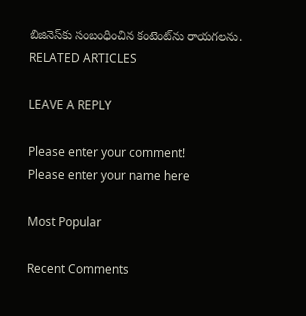బిజినెస్‌కు సంబంధించిన కంటెంట్‌ను రాయగలను.
RELATED ARTICLES

LEAVE A REPLY

Please enter your comment!
Please enter your name here

Most Popular

Recent Comments